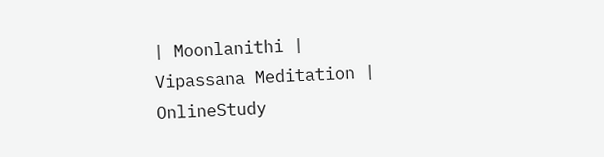| Moonlanithi |
Vipassana Meditation |
OnlineStudy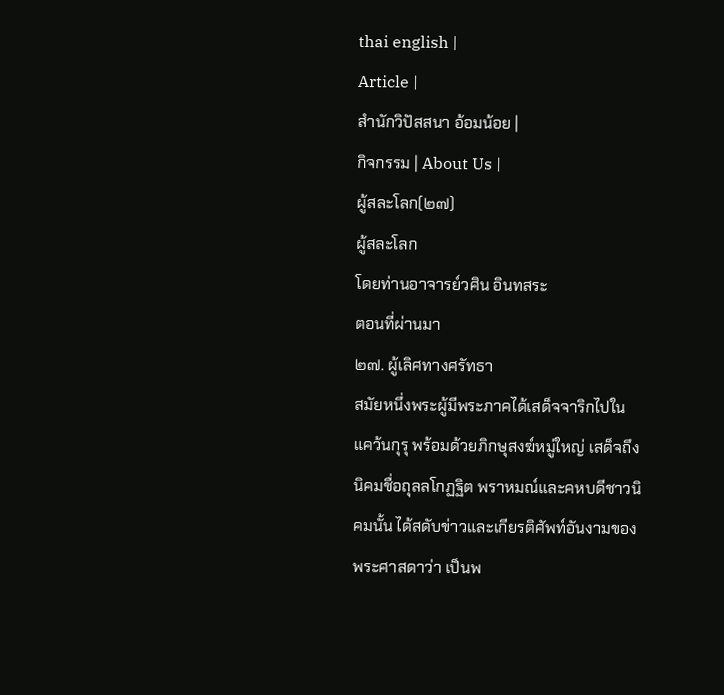thai english |
Article |
สำนักวิปัสสนา อ้อมน้อย |
กิจกรรม | About Us |
ผู้สละโลก(๒๗)
ผู้สละโลก
โดยท่านอาจารย์วศิน อินทสระ
ตอนที่ผ่านมา
๒๗. ผู้เลิศทางศรัทธา
สมัยหนึ่งพระผู้มีพระภาคได้เสด็จจาริกไปในแคว้นกุรุ พร้อมด้วยภิกษุสงฆ์หมู่ใหญ่ เสด็จถึงนิคมชื่อถุลลโกฏฐิต พราหมณ์และคหบดีชาวนิคมนั้น ได้สดับข่าวและเกียรติศัพท์อันงามของพระศาสดาว่า เป็นพ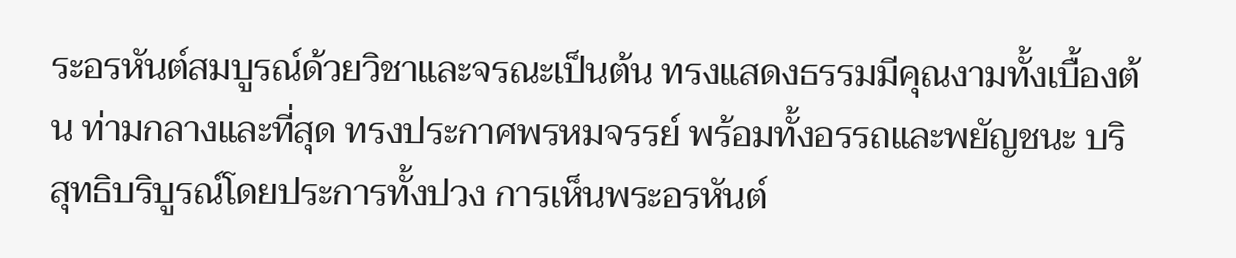ระอรหันต์สมบูรณ์ด้วยวิชาและจรณะเป็นต้น ทรงแสดงธรรมมีคุณงามทั้งเบื้องต้น ท่ามกลางและที่สุด ทรงประกาศพรหมจรรย์ พร้อมทั้งอรรถและพยัญชนะ บริสุทธิบริบูรณ์โดยประการทั้งปวง การเห็นพระอรหันต์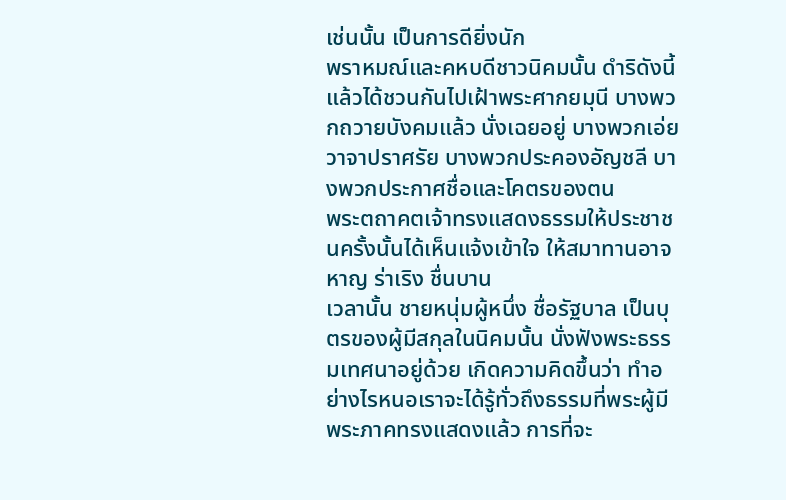เช่นนั้น เป็นการดียิ่งนัก
พราหมณ์และคหบดีชาวนิคมนั้น ดำริดังนี้แล้วได้ชวนกันไปเฝ้าพระศากยมุนี บางพวกถวายบังคมแล้ว นั่งเฉยอยู่ บางพวกเอ่ยวาจาปราศรัย บางพวกประคองอัญชลี บางพวกประกาศชื่อและโคตรของตน
พระตถาคตเจ้าทรงแสดงธรรมให้ประชาชนครั้งนั้นได้เห็นแจ้งเข้าใจ ให้สมาทานอาจหาญ ร่าเริง ชื่นบาน
เวลานั้น ชายหนุ่มผู้หนึ่ง ชื่อรัฐบาล เป็นบุตรของผู้มีสกุลในนิคมนั้น นั่งฟังพระธรรมเทศนาอยู่ด้วย เกิดความคิดขึ้นว่า ทำอย่างไรหนอเราจะได้รู้ทั่วถึงธรรมที่พระผู้มีพระภาคทรงแสดงแล้ว การที่จะ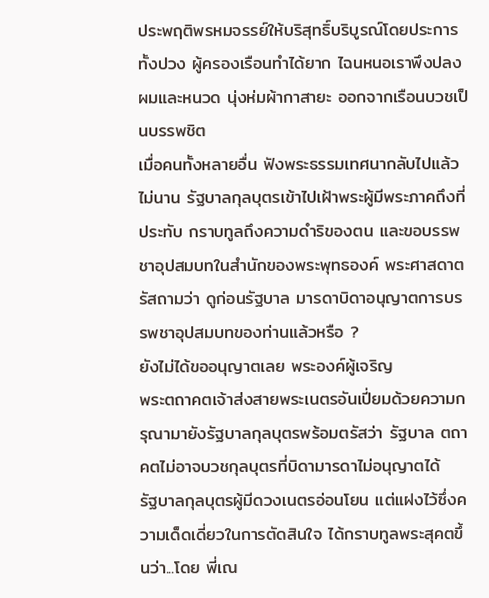ประพฤติพรหมจรรย์ให้บริสุทธิ์บริบูรณ์โดยประการทั้งปวง ผู้ครองเรือนทำได้ยาก ไฉนหนอเราพึงปลงผมและหนวด นุ่งห่มผ้ากาสายะ ออกจากเรือนบวชเป็นบรรพชิต
เมื่อคนทั้งหลายอื่น ฟังพระธรรมเทศนากลับไปแล้วไม่นาน รัฐบาลกุลบุตรเข้าไปเฝ้าพระผู้มีพระภาคถึงที่ประทับ กราบทูลถึงความดำริของตน และขอบรรพชาอุปสมบทในสำนักของพระพุทธองค์ พระศาสดาตรัสถามว่า ดูก่อนรัฐบาล มารดาบิดาอนุญาตการบรรพชาอุปสมบทของท่านแล้วหรือ ?
ยังไม่ได้ขออนุญาตเลย พระองค์ผู้เจริญ
พระตถาคตเจ้าส่งสายพระเนตรอันเปี่ยมด้วยความกรุณามายังรัฐบาลกุลบุตรพร้อมตรัสว่า รัฐบาล ตถาคตไม่อาจบวชกุลบุตรที่บิดามารดาไม่อนุญาตได้
รัฐบาลกุลบุตรผู้มีดวงเนตรอ่อนโยน แต่แฝงไว้ซึ่งความเด็ดเดี่ยวในการตัดสินใจ ได้กราบทูลพระสุคตขึ้นว่า...โดย พี่เณ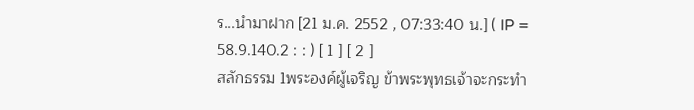ร...นำมาฝาก [21 ม.ค. 2552 , 07:33:40 น.] ( IP = 58.9.140.2 : : ) [ 1 ] [ 2 ]
สลักธรรม 1พระองค์ผู้เจริญ ข้าพระพุทธเจ้าจะกระทำ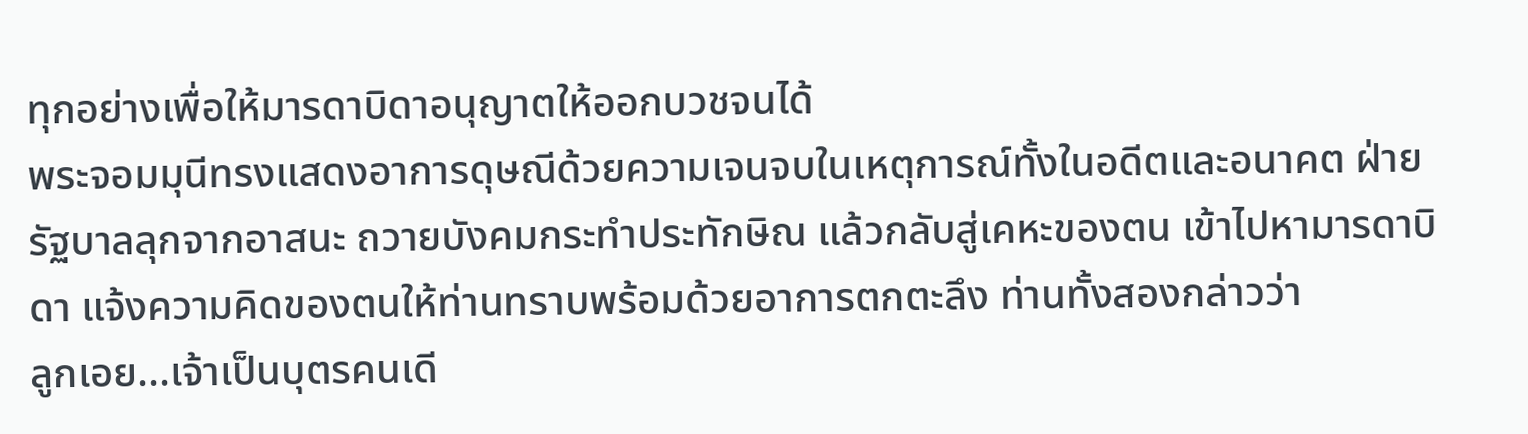ทุกอย่างเพื่อให้มารดาบิดาอนุญาตให้ออกบวชจนได้
พระจอมมุนีทรงแสดงอาการดุษณีด้วยความเจนจบในเหตุการณ์ทั้งในอดีตและอนาคต ฝ่ายรัฐบาลลุกจากอาสนะ ถวายบังคมกระทำประทักษิณ แล้วกลับสู่เคหะของตน เข้าไปหามารดาบิดา แจ้งความคิดของตนให้ท่านทราบพร้อมด้วยอาการตกตะลึง ท่านทั้งสองกล่าวว่า
ลูกเอย...เจ้าเป็นบุตรคนเดี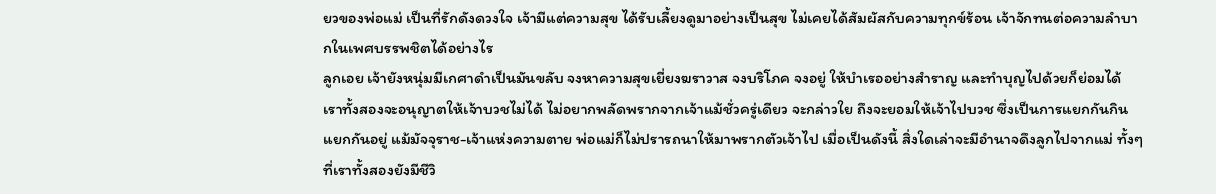ยวของพ่อแม่ เป็นที่รักดังดวงใจ เจ้ามีแต่ความสุข ได้รับเลี้ยงดูมาอย่างเป็นสุข ไม่เคยได้สัมผัสกับความทุกข์ร้อน เจ้าจักทนต่อความลำบากในเพศบรรพชิตได้อย่างไร
ลูกเอย เจ้ายังหนุ่มมีเกศาดำเป็นมันขลับ จงหาความสุขเยี่ยงฆราวาส จงบริโภค จงอยู่ ให้บำเรออย่างสำราญ และทำบุญไปด้วยก็ย่อมได้ เราทั้งสองจะอนุญาตให้เจ้าบวชไม่ได้ ไม่อยากพลัดพรากจากเจ้าแม้ชั่วครู่เดียว จะกล่าวใย ถึงจะยอมให้เจ้าไปบวช ซึ่งเป็นการแยกกันกิน แยกกันอยู่ แม้มัจจุราช-เจ้าแห่งความตาย พ่อแม่ก็ไม่ปรารถนาให้มาพรากตัวเจ้าไป เมื่อเป็นดังนี้ สิ่งใดเล่าจะมีอำนาจดึงลูกไปจากแม่ ทั้งๆ ที่เราทั้งสองยังมีชีวิ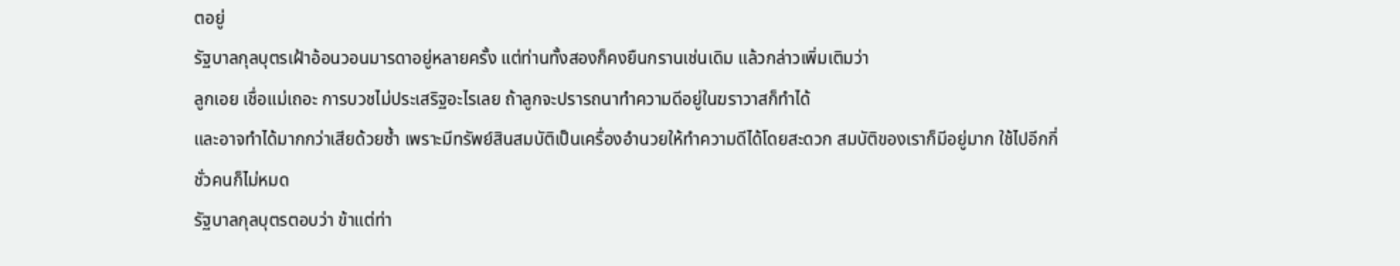ตอยู่
รัฐบาลกุลบุตรเฝ้าอ้อนวอนมารดาอยู่หลายครั้ง แต่ท่านทั้งสองก็คงยืนกรานเช่นเดิม แล้วกล่าวเพิ่มเติมว่า
ลูกเอย เชื่อแม่เถอะ การบวชไม่ประเสริฐอะไรเลย ถ้าลูกจะปรารถนาทำความดีอยู่ในฆราวาสก็ทำได้
และอาจทำได้มากกว่าเสียด้วยซ้ำ เพราะมีทรัพย์สินสมบัติเป็นเครื่องอำนวยให้ทำความดีได้โดยสะดวก สมบัติของเราก็มีอยู่มาก ใช้ไปอีกกี่ชั่วคนก็ไม่หมด
รัฐบาลกุลบุตรตอบว่า ข้าแต่ท่า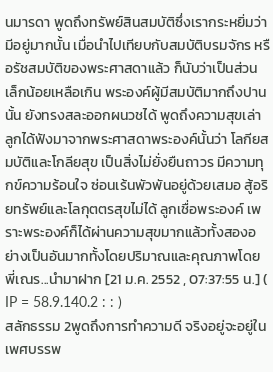นมารดา พูดถึงทรัพย์สินสมบัติซึ่งเรากระหยิ่มว่ามีอยู่มากนั้น เมื่อนำไปเทียบกับสมบัติบรมจักร หรือรัชสมบัติของพระศาสดาแล้ว ก็นับว่าเป็นส่วนเล็กน้อยเหลือเกิน พระองค์ผู้มีสมบัติมากถึงปานนั้น ยังทรงสละออกผนวชได้ พูดถึงความสุขเล่า ลูกได้ฟังมาจากพระศาสดาพระองค์นั้นว่า โลกียสมบัติและโกลียสุข เป็นสิ่งไม่ยั่งยืนถาวร มีความทุกข์ความร้อนใจ ซ่อนเร้นพัวพันอยู่ด้วยเสมอ สู้อริยทรัพย์และโลกุตตรสุขไม่ได้ ลูกเชื่อพระองค์ เพราะพระองค์ก็ได้ผ่านความสุขมากแล้วทั้งสองอย่างเป็นอันมากทั้งโดยปริมาณและคุณภาพโดย พี่เณร...นำมาฝาก [21 ม.ค. 2552 , 07:37:55 น.] ( IP = 58.9.140.2 : : )
สลักธรรม 2พูดถึงการทำความดี จริงอยู่จะอยู่ในเพศบรรพ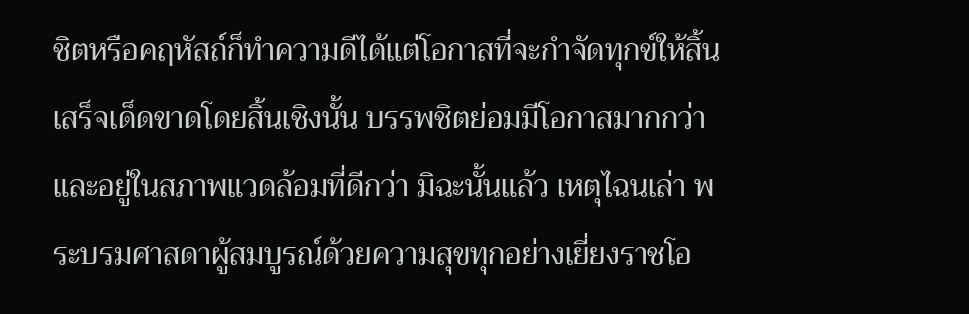ชิตหรือคฤหัสถ์ก็ทำความดีได้แต่โอกาสที่จะกำจัดทุกข์ให้สิ้นเสร็จเด็ดขาดโดยสิ้นเชิงนั้น บรรพชิตย่อมมีโอกาสมากกว่า และอยู่ในสภาพแวดล้อมที่ดีกว่า มิฉะนั้นแล้ว เหตุไฉนเล่า พระบรมศาสดาผู้สมบูรณ์ด้วยความสุขทุกอย่างเยี่ยงราชโอ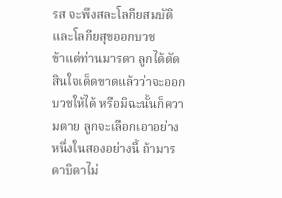รส จะพึงสละโลกียสมบัติ และโลกียสุขออกบวช
ข้าแต่ท่านมารดา ลูกได้ตัดสินใจเด็ดขาดแล้วว่าจะออกบวชให้ได้ หรือมิฉะนั้นก็ความตาย ลูกจะเลือกเอาอย่างหนึ่งในสองอย่างนี้ ถ้ามารดาบิดาไม่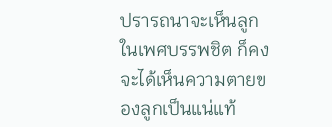ปรารถนาจะเห็นลูกในเพศบรรพชิต ก็คงจะได้เห็นความตายของลูกเป็นแน่แท้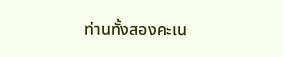ท่านทั้งสองคะเน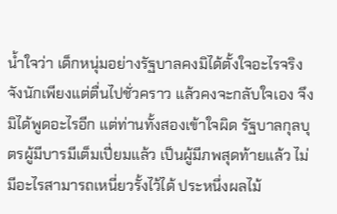น้ำใจว่า เด็กหนุ่มอย่างรัฐบาลคงมิได้ตั้งใจอะไรจริงจังนักเพียงแต่ตื่นไปชั่วคราว แล้วคงจะกลับใจเอง จึงมิได้พูดอะไรอีก แต่ท่านทั้งสองเข้าใจผิด รัฐบาลกุลบุตรผู้มีบารมีเต็มเปี่ยมแล้ว เป็นผู้มีภพสุดท้ายแล้ว ไม่มีอะไรสามารถเหนี่ยวรั้งไว้ได้ ประหนึ่งผลไม้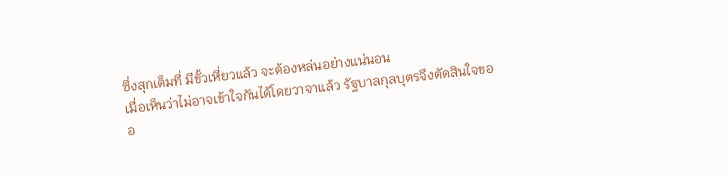ซึ่งสุกเต็มที่ มีขั้วเหี่ยวแล้ว จะต้องหล่นอย่างแน่นอน
เมื่อเห็นว่าไม่อาจเข้าใจกันได้โดยวาจาแล้ว รัฐบาลกุลบุตรจึงตัดสินใจขออ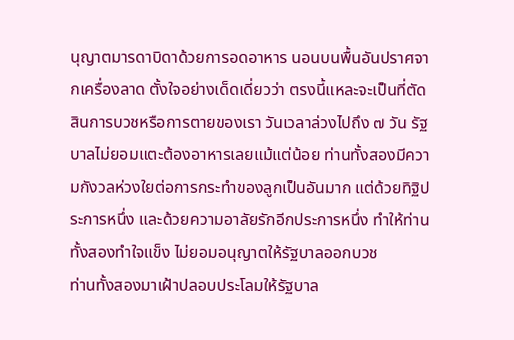นุญาตมารดาบิดาด้วยการอดอาหาร นอนบนพื้นอันปราศจากเครื่องลาด ตั้งใจอย่างเด็ดเดี่ยวว่า ตรงนี้แหละจะเป็นที่ตัดสินการบวชหรือการตายของเรา วันเวลาล่วงไปถึง ๗ วัน รัฐบาลไม่ยอมแตะต้องอาหารเลยแม้แต่น้อย ท่านทั้งสองมีความกังวลห่วงใยต่อการกระทำของลูกเป็นอันมาก แต่ด้วยทิฐิประการหนึ่ง และด้วยความอาลัยรักอีกประการหนึ่ง ทำให้ท่านทั้งสองทำใจแข็ง ไม่ยอมอนุญาตให้รัฐบาลออกบวช
ท่านทั้งสองมาเฝ้าปลอบประโลมให้รัฐบาล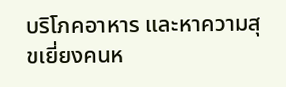บริโภคอาหาร และหาความสุขเยี่ยงคนห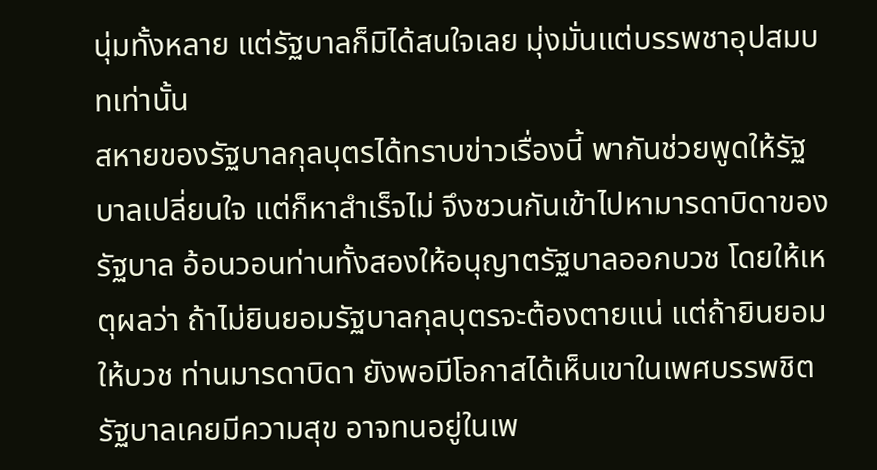นุ่มทั้งหลาย แต่รัฐบาลก็มิได้สนใจเลย มุ่งมั่นแต่บรรพชาอุปสมบทเท่านั้น
สหายของรัฐบาลกุลบุตรได้ทราบข่าวเรื่องนี้ พากันช่วยพูดให้รัฐบาลเปลี่ยนใจ แต่ก็หาสำเร็จไม่ จึงชวนกันเข้าไปหามารดาบิดาของรัฐบาล อ้อนวอนท่านทั้งสองให้อนุญาตรัฐบาลออกบวช โดยให้เหตุผลว่า ถ้าไม่ยินยอมรัฐบาลกุลบุตรจะต้องตายแน่ แต่ถ้ายินยอมให้บวช ท่านมารดาบิดา ยังพอมีโอกาสได้เห็นเขาในเพศบรรพชิต รัฐบาลเคยมีความสุข อาจทนอยู่ในเพ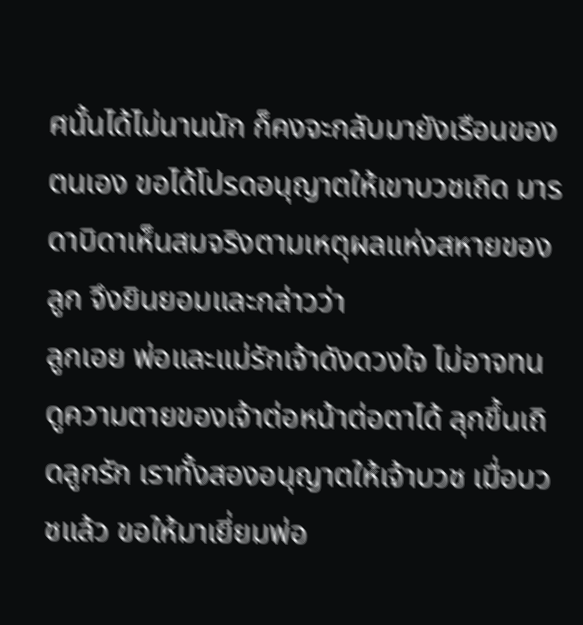ศนั้นได้ไม่นานนัก ก็คงจะกลับมายังเรือนของตนเอง ขอได้โปรดอนุญาตให้เขาบวชเถิด มารดาบิดาเห็นสมจริงตามเหตุผลแห่งสหายของลูก จึงยินยอมและกล่าวว่า
ลูกเอย พ่อและแม่รักเจ้าดังดวงใจ ไม่อาจทนดูความตายของเจ้าต่อหน้าต่อตาได้ ลุกขึ้นเถิดลูกรัก เราทั้งสองอนุญาตให้เจ้าบวช เมื่อบวชแล้ว ขอให้มาเยี่ยมพ่อ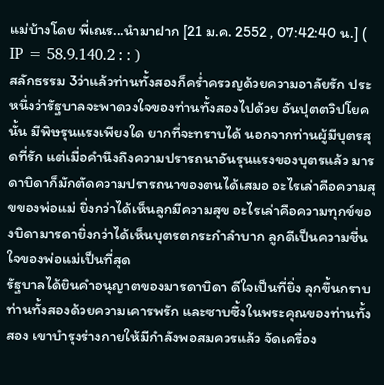แม่บ้างโดย พี่เณร...นำมาฝาก [21 ม.ค. 2552 , 07:42:40 น.] ( IP = 58.9.140.2 : : )
สลักธรรม 3ว่าแล้วท่านทั้งสองก็คร่ำครวญด้วยความอาลัยรัก ประหนึ่งว่ารัฐบาลจะพาดวงใจของท่านทั้งสองไปด้วย อันปุตตวิปโยคนั้น มีพิษรุนแรงเพียงใด ยากที่จะทราบได้ นอกจากท่านผู้มีบุตรสุดที่รัก แต่เมื่อคำนึงถึงความปรารถนาอันรุนแรงของบุตรแล้ว มารดาบิดาก็มักตัดความปรารถนาของตนได้เสมอ อะไรเล่าคือความสุขของพ่อแม่ ยิ่งกว่าได้เห็นลูกมีความสุข อะไรเล่าคือความทุกข์ของบิดามารดายิ่งกว่าได้เห็นบุตรตกระกำลำบาก ลูกดีเป็นความชื่นใจของพ่อแม่เป็นที่สุด
รัฐบาลได้ยินคำอนุญาตของมารดาบิดา ดีใจเป็นที่ยิ่ง ลุกขึ้นกราบท่านทั้งสองด้วยความเคารพรัก และซาบซึ้งในพระคุณของท่านทั้งสอง เขาบำรุงร่างกายให้มีกำลังพอสมควรแล้ว จัดเครื่อง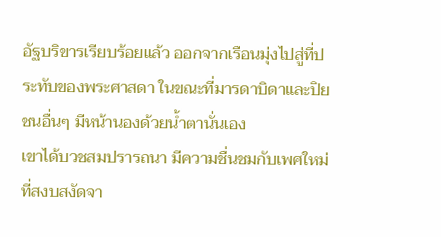อัฐบริขารเรียบร้อยแล้ว ออกจากเรือนมุ่งไปสู่ที่ประทับของพระศาสดา ในขณะที่มารดาบิดาและปิยชนอื่นๆ มีหน้านองด้วยน้ำตานั่นเอง
เขาได้บวชสมปรารถนา มีความชื่นชมกับเพศใหม่ ที่สงบสงัดจา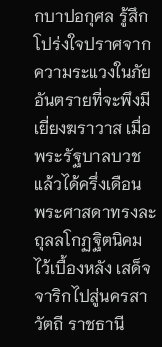กบาปอกุศล รู้สึกโปร่งใจปราศจากความระแวงในภัยอันตรายที่จะพึงมีเยี่ยงฆราวาส เมื่อพระรัฐบาลบวชแล้วได้ครึ่งเดือน พระศาสดาทรงละถุลลโกฏฐิตนิคมไว้เบื้องหลัง เสด็จจาริกไปสู่นครสาวัตถี ราชธานี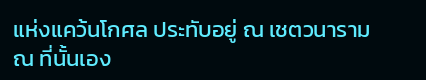แห่งแคว้นโกศล ประทับอยู่ ณ เชตวนาราม
ณ ที่นั้นเอง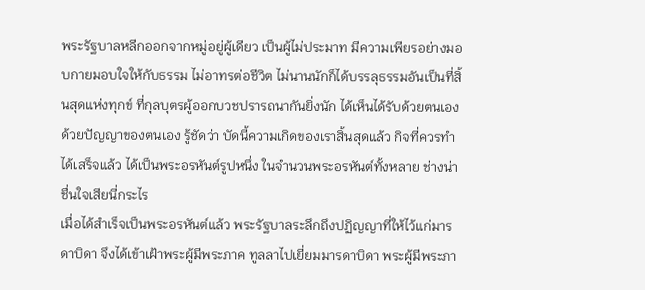พระรัฐบาลหลีกออกจากหมู่อยู่ผู้เดียว เป็นผู้ไม่ประมาท มีความเพียรอย่างมอบกายมอบใจให้กับธรรม ไม่อาทรต่อชีวิต ไม่นานนักก็ได้บรรลุธรรมอันเป็นที่สิ้นสุดแห่งทุกข์ ที่กุลบุตรผู้ออกบวชปรารถนากันยิ่งนัก ได้เห็นได้รับด้วยตนเอง ด้วยปัญญาของตนเอง รู้ชัดว่า บัดนี้ความเกิดของเราสิ้นสุดแล้ว กิจที่ควรทำได้เสร็จแล้ว ได้เป็นพระอรหันต์รูปหนึ่ง ในจำนวนพระอรหันต์ทั้งหลาย ช่างน่าชื่นใจเสียนี่กระไร
เมื่อได้สำเร็จเป็นพระอรหันต์แล้ว พระรัฐบาลระลึกถึงปฏิญญาที่ให้ไว้แก่มารดาบิดา จึงได้เข้าเฝ้าพระผู้มีพระภาค ทูลลาไปเยี่ยมมารดาบิดา พระผู้มีพระภา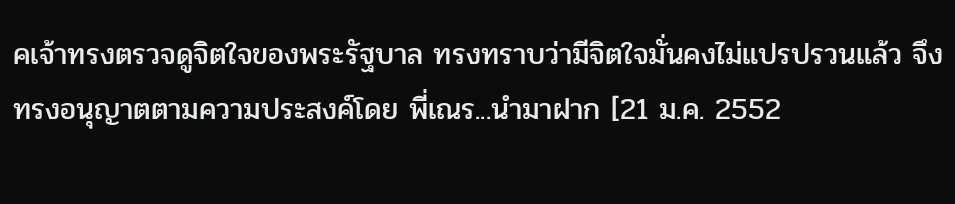คเจ้าทรงตรวจดูจิตใจของพระรัฐบาล ทรงทราบว่ามีจิตใจมั่นคงไม่แปรปรวนแล้ว จึงทรงอนุญาตตามความประสงค์โดย พี่เณร...นำมาฝาก [21 ม.ค. 2552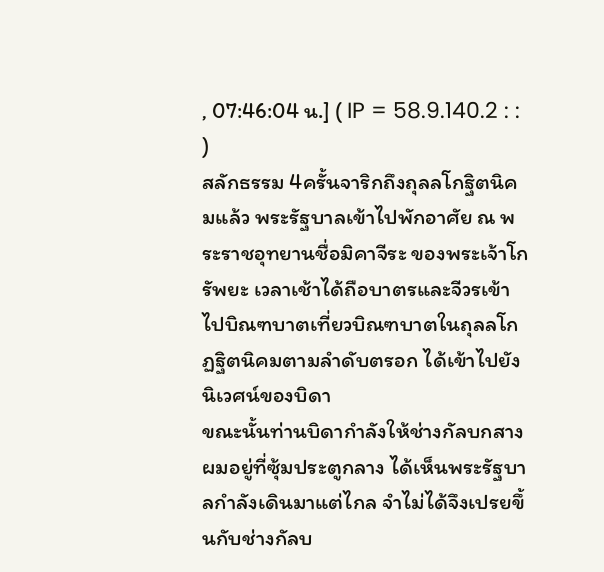, 07:46:04 น.] ( IP = 58.9.140.2 : : )
สลักธรรม 4ครั้นจาริกถึงถุลลโกฐิตนิคมแล้ว พระรัฐบาลเข้าไปพักอาศัย ณ พระราชอุทยานชื่อมิคาจีระ ของพระเจ้าโกรัพยะ เวลาเช้าได้ถือบาตรและจีวรเข้าไปบิณฑบาตเที่ยวบิณฑบาตในถุลลโกฏฐิตนิคมตามลำดับตรอก ได้เข้าไปยังนิเวศน์ของบิดา
ขณะนั้นท่านบิดากำลังให้ช่างกัลบกสางผมอยู่ที่ซุ้มประตูกลาง ได้เห็นพระรัฐบาลกำลังเดินมาแต่ไกล จำไม่ได้จึงเปรยขึ้นกับช่างกัลบ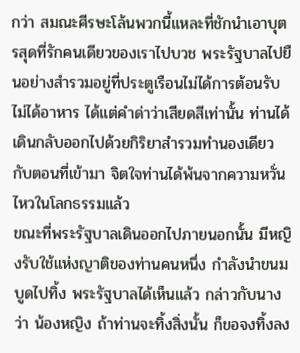กว่า สมณะศีรษะโล้นพวกนี้แหละที่ชักนำเอาบุตรสุดที่รักคนเดียวของเราไปบวช พระรัฐบาลไปยืนอย่างสำรวมอยู่ที่ประตูเรือนไม่ได้การต้อนรับ ไม่ได้อาหาร ได้แต่คำด่าว่าเสียดสีเท่านั้น ท่านได้เดินกลับออกไปด้วยกิริยาสำรวมทำนองเดียวกับตอนที่เข้ามา จิตใจท่านได้พ้นจากความหวั่นไหวในโลกธรรมแล้ว
ขณะที่พระรัฐบาลเดินออกไปภายนอกนั้น มีหญิงรับใช้แห่งญาติของท่านคนหนึ่ง กำลังนำขนมบูดไปทิ้ง พระรัฐบาลได้เห็นแล้ว กล่าวกับนางว่า น้องหญิง ถ้าท่านจะทิ้งสิ่งนั้น ก็ขอจงทิ้งลง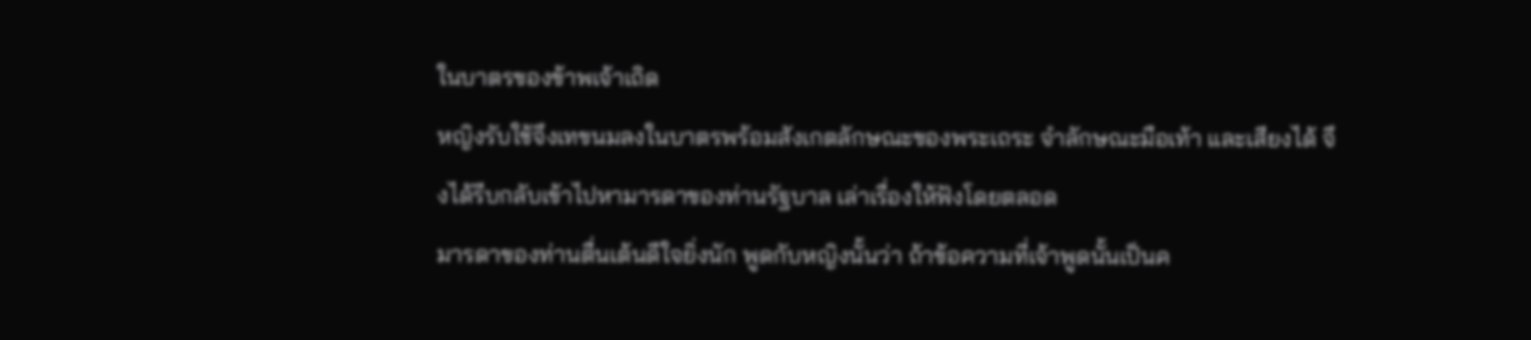ในบาตรของข้าพเจ้าเถิด
หญิงรับใช้จึงเทขนมลงในบาตรพร้อมสังเกตลักษณะของพระเถระ จำลักษณะมือเท้า และเสียงได้ จึงได้รีบกลับเข้าไปหามารดาของท่านรัฐบาล เล่าเรื่องให้ฟังโดยตลอด
มารดาของท่านตื่นเต้นดีใจยิ่งนัก พูดกับหญิงนั้นว่า ถ้าข้อความที่เจ้าพูดนั้นเป็นค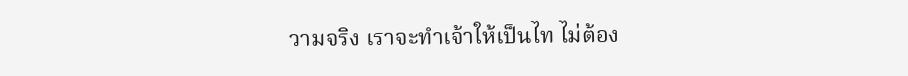วามจริง เราจะทำเจ้าให้เป็นไท ไม่ต้อง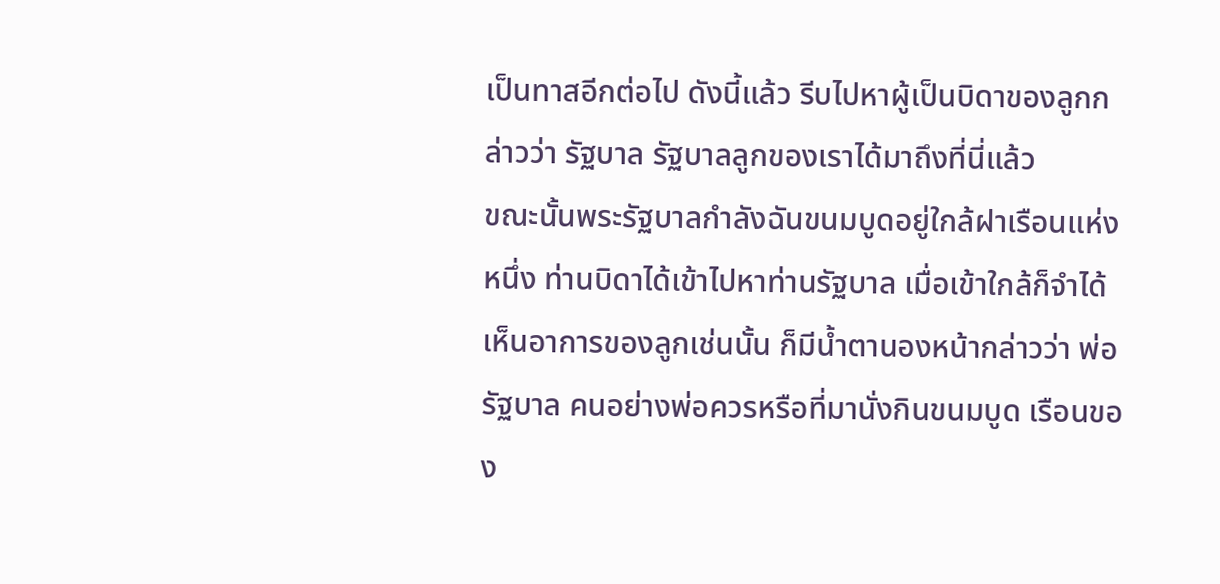เป็นทาสอีกต่อไป ดังนี้แล้ว รีบไปหาผู้เป็นบิดาของลูกกล่าวว่า รัฐบาล รัฐบาลลูกของเราได้มาถึงที่นี่แล้ว
ขณะนั้นพระรัฐบาลกำลังฉันขนมบูดอยู่ใกล้ฝาเรือนแห่งหนึ่ง ท่านบิดาได้เข้าไปหาท่านรัฐบาล เมื่อเข้าใกล้ก็จำได้ เห็นอาการของลูกเช่นนั้น ก็มีน้ำตานองหน้ากล่าวว่า พ่อรัฐบาล คนอย่างพ่อควรหรือที่มานั่งกินขนมบูด เรือนของ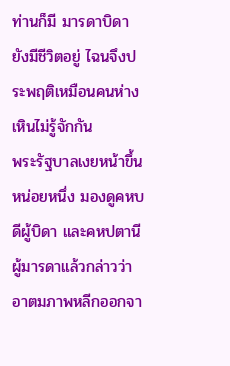ท่านก็มี มารดาบิดายังมีชีวิตอยู่ ไฉนจึงประพฤติเหมือนคนห่างเหินไม่รู้จักกัน
พระรัฐบาลเงยหน้าขึ้นหน่อยหนึ่ง มองดูคหบดีผู้บิดา และคหปตานีผู้มารดาแล้วกล่าวว่า อาตมภาพหลีกออกจา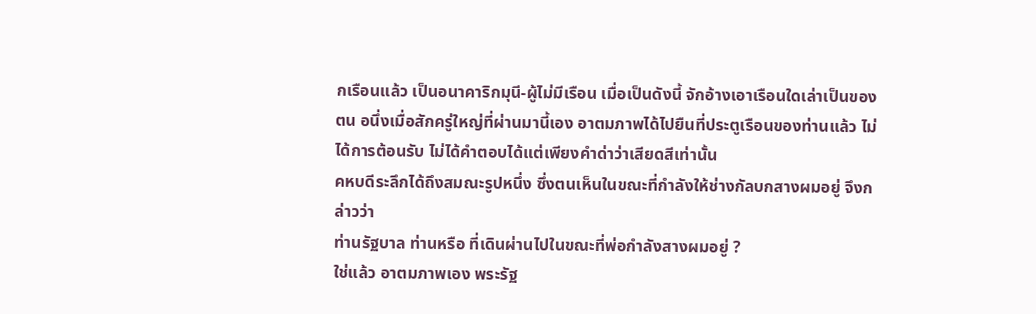กเรือนแล้ว เป็นอนาคาริกมุนี-ผู้ไม่มีเรือน เมื่อเป็นดังนี้ จักอ้างเอาเรือนใดเล่าเป็นของตน อนึ่งเมื่อสักครู่ใหญ่ที่ผ่านมานี้เอง อาตมภาพได้ไปยืนที่ประตูเรือนของท่านแล้ว ไม่ได้การต้อนรับ ไม่ได้คำตอบได้แต่เพียงคำด่าว่าเสียดสีเท่านั้น
คหบดีระลึกได้ถึงสมณะรูปหนึ่ง ซึ่งตนเห็นในขณะที่กำลังให้ช่างกัลบกสางผมอยู่ จึงกล่าวว่า
ท่านรัฐบาล ท่านหรือ ที่เดินผ่านไปในขณะที่พ่อกำลังสางผมอยู่ ?
ใช่แล้ว อาตมภาพเอง พระรัฐ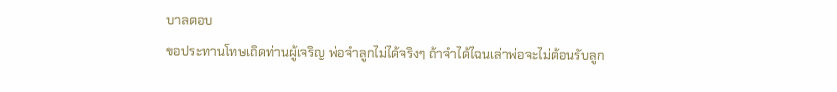บาลตอบ
ขอประทานโทษเถิดท่านผู้เจริญ พ่อจำลูกไม่ได้จริงๆ ถ้าจำได้ไฉนเล่าพ่อจะไม่ต้อนรับลูก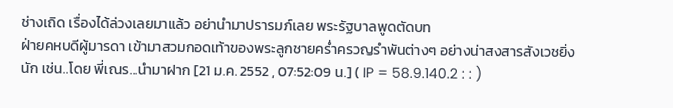ช่างเถิด เรื่องได้ล่วงเลยมาแล้ว อย่านำมาปรารมภ์เลย พระรัฐบาลพูดตัดบท
ฝ่ายคหบดีผู้มารดา เข้ามาสวมกอดเท้าของพระลูกชายคร่ำครวญรำพันต่างๆ อย่างน่าสงสารสังเวชยิ่งนัก เช่น..โดย พี่เณร...นำมาฝาก [21 ม.ค. 2552 , 07:52:09 น.] ( IP = 58.9.140.2 : : )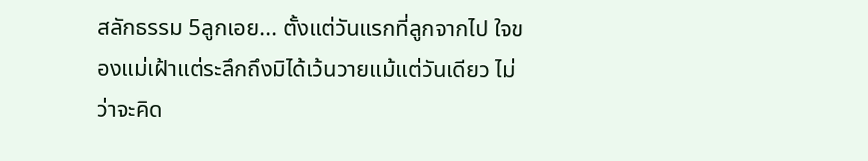สลักธรรม 5ลูกเอย... ตั้งแต่วันแรกที่ลูกจากไป ใจของแม่เฝ้าแต่ระลึกถึงมิได้เว้นวายแม้แต่วันเดียว ไม่ว่าจะคิด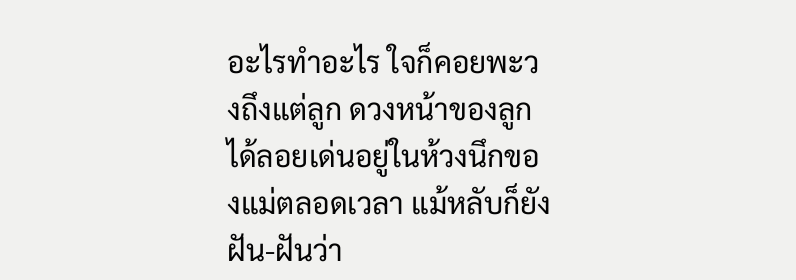อะไรทำอะไร ใจก็คอยพะวงถึงแต่ลูก ดวงหน้าของลูกได้ลอยเด่นอยู่ในห้วงนึกของแม่ตลอดเวลา แม้หลับก็ยังฝัน-ฝันว่า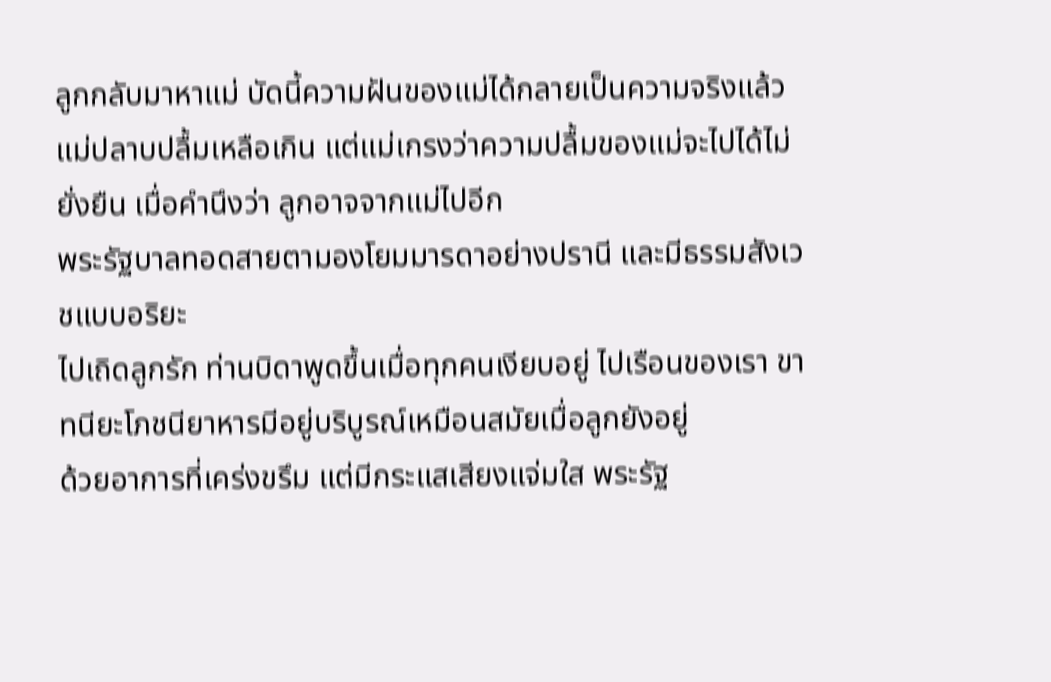ลูกกลับมาหาแม่ บัดนี้ความฝันของแม่ได้กลายเป็นความจริงแล้ว แม่ปลาบปลื้มเหลือเกิน แต่แม่เกรงว่าความปลื้มของแม่จะไปได้ไม่ยั่งยืน เมื่อคำนึงว่า ลูกอาจจากแม่ไปอีก
พระรัฐบาลทอดสายตามองโยมมารดาอย่างปรานี และมีธรรมสังเวชแบบอริยะ
ไปเถิดลูกรัก ท่านบิดาพูดขึ้นเมื่อทุกคนเงียบอยู่ ไปเรือนของเรา ขาทนียะโภชนียาหารมีอยู่บริบูรณ์เหมือนสมัยเมื่อลูกยังอยู่
ด้วยอาการที่เคร่งขรึม แต่มีกระแสเสียงแจ่มใส พระรัฐ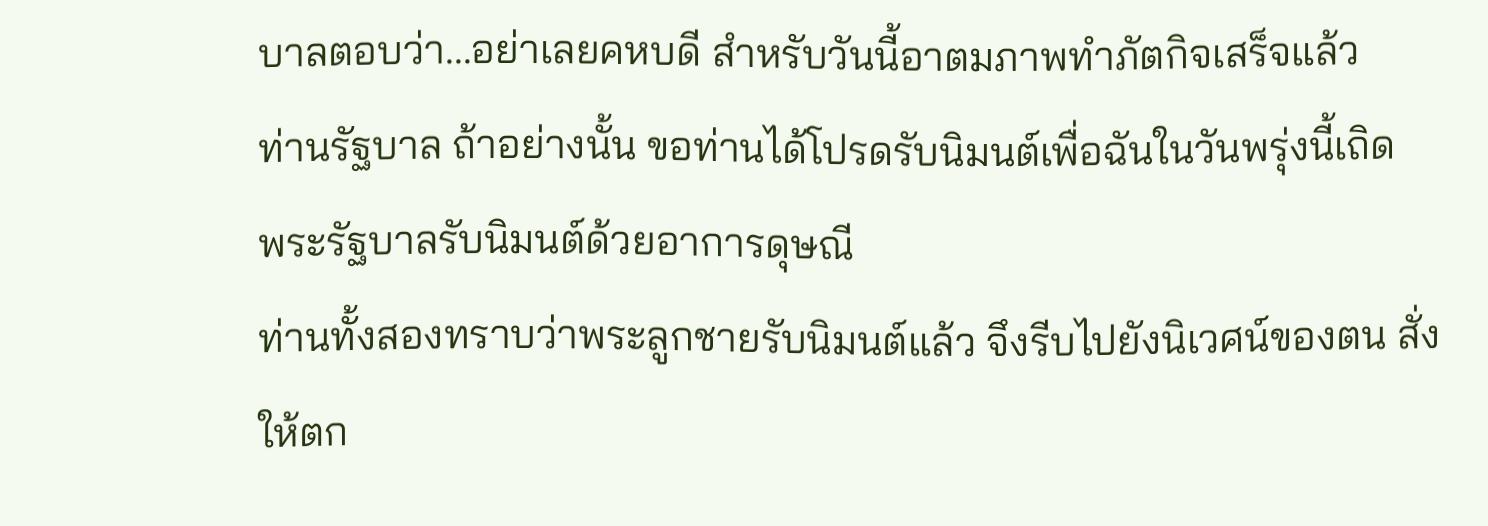บาลตอบว่า...อย่าเลยคหบดี สำหรับวันนี้อาตมภาพทำภัตกิจเสร็จแล้ว
ท่านรัฐบาล ถ้าอย่างนั้น ขอท่านได้โปรดรับนิมนต์เพื่อฉันในวันพรุ่งนี้เถิด
พระรัฐบาลรับนิมนต์ด้วยอาการดุษณี
ท่านทั้งสองทราบว่าพระลูกชายรับนิมนต์แล้ว จึงรีบไปยังนิเวศน์ของตน สั่งให้ตก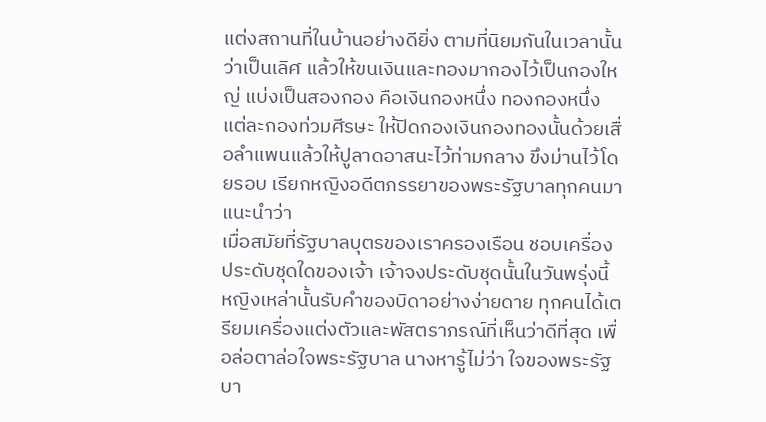แต่งสถานที่ในบ้านอย่างดียิ่ง ตามที่นิยมกันในเวลานั้นว่าเป็นเลิศ แล้วให้ขนเงินและทองมากองไว้เป็นกองใหญ่ แบ่งเป็นสองกอง คือเงินกองหนึ่ง ทองกองหนึ่ง แต่ละกองท่วมศีรษะ ให้ปิดกองเงินกองทองนั้นด้วยเสื่อลำแพนแล้วให้ปูลาดอาสนะไว้ท่ามกลาง ขึงม่านไว้โดยรอบ เรียกหญิงอดีตภรรยาของพระรัฐบาลทุกคนมาแนะนำว่า
เมื่อสมัยที่รัฐบาลบุตรของเราครองเรือน ชอบเครื่องประดับชุดใดของเจ้า เจ้าจงประดับชุดนั้นในวันพรุ่งนี้
หญิงเหล่านั้นรับคำของบิดาอย่างง่ายดาย ทุกคนได้เตรียมเครื่องแต่งตัวและพัสตราภรณ์ที่เห็นว่าดีที่สุด เพื่อล่อตาล่อใจพระรัฐบาล นางหารู้ไม่ว่า ใจของพระรัฐบา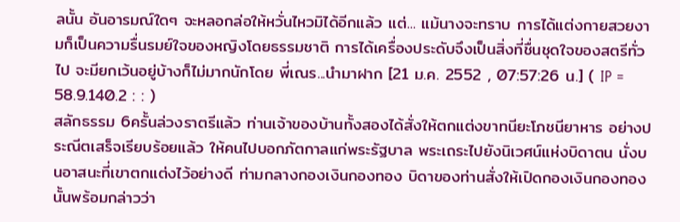ลนั้น อันอารมณ์ใดๆ จะหลอกล่อให้หวั่นไหวมิได้อีกแล้ว แต่... แม้นางจะทราบ การได้แต่งกายสวยงามก็เป็นความรื่นรมย์ใจของหญิงโดยธรรมชาติ การได้เครื่องประดับจึงเป็นสิ่งที่ชื่นชุดใจของสตรีทั่วไป จะมียกเว้นอยู่บ้างก็ไม่มากนักโดย พี่เณร...นำมาฝาก [21 ม.ค. 2552 , 07:57:26 น.] ( IP = 58.9.140.2 : : )
สลักธรรม 6ครั้นล่วงราตรีแล้ว ท่านเจ้าของบ้านทั้งสองได้สั่งให้ตกแต่งขาทนียะโภชนียาหาร อย่างประณีตเสร็จเรียบร้อยแล้ว ให้คนไปบอกภัตกาลแก่พระรัฐบาล พระเถระไปยังนิเวศน์แห่งบิดาตน นั่งบนอาสนะที่เขาตกแต่งไว้อย่างดี ท่ามกลางกองเงินกองทอง บิดาของท่านสั่งให้เปิดกองเงินกองทองนั้นพร้อมกล่าวว่า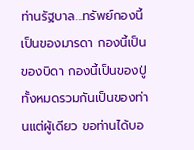ท่านรัฐบาล...ทรัพย์กองนี้เป็นของมารดา กองนี้เป็นของบิดา กองนี้เป็นของปู่ ทั้งหมดรวมกันเป็นของท่านแต่ผู้เดียว ขอท่านได้บอ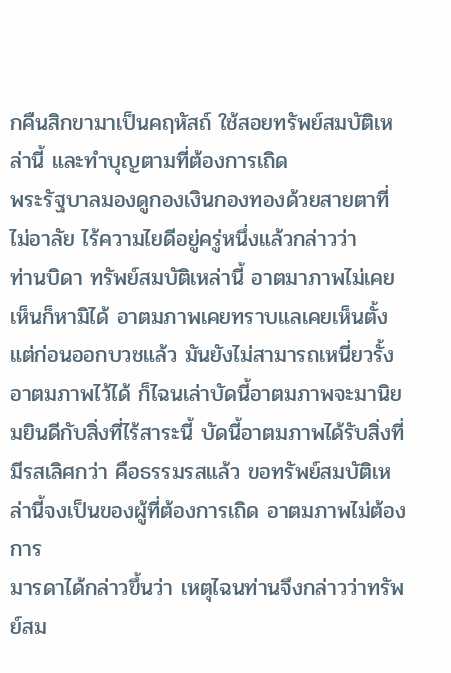กคืนสิกขามาเป็นคฤหัสถ์ ใช้สอยทรัพย์สมบัติเหล่านี้ และทำบุญตามที่ต้องการเถิด
พระรัฐบาลมองดูกองเงินกองทองด้วยสายตาที่ไม่อาลัย ไร้ความไยดีอยู่ครู่หนึ่งแล้วกล่าวว่า
ท่านบิดา ทรัพย์สมบัติเหล่านี้ อาตมาภาพไม่เคยเห็นก็หามิได้ อาตมภาพเคยทราบแลเคยเห็นตั้งแต่ก่อนออกบวชแล้ว มันยังไม่สามารถเหนี่ยวรั้งอาตมภาพไว้ได้ ก็ไฉนเล่าบัดนี้อาตมภาพจะมานิยมยินดีกับสิ่งที่ไร้สาระนี้ บัดนี้อาตมภาพได้รับสิ่งที่มีรสเลิศกว่า คือธรรมรสแล้ว ขอทรัพย์สมบัติเหล่านี้จงเป็นของผู้ที่ต้องการเถิด อาตมภาพไม่ต้องการ
มารดาได้กล่าวขึ้นว่า เหตุไฉนท่านจึงกล่าวว่าทรัพย์สม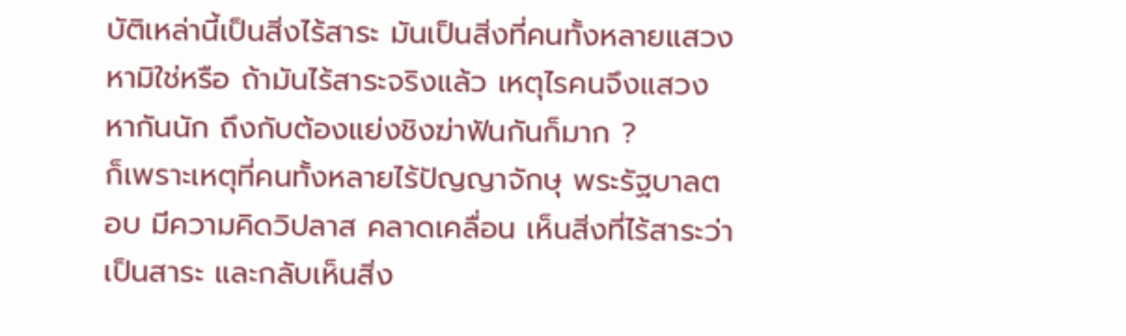บัติเหล่านี้เป็นสิ่งไร้สาระ มันเป็นสิ่งที่คนทั้งหลายแสวงหามิใช่หรือ ถ้ามันไร้สาระจริงแล้ว เหตุไรคนจึงแสวงหากันนัก ถึงกับต้องแย่งชิงฆ่าฟันกันก็มาก ?
ก็เพราะเหตุที่คนทั้งหลายไร้ปัญญาจักษุ พระรัฐบาลตอบ มีความคิดวิปลาส คลาดเคลื่อน เห็นสิ่งที่ไร้สาระว่าเป็นสาระ และกลับเห็นสิ่ง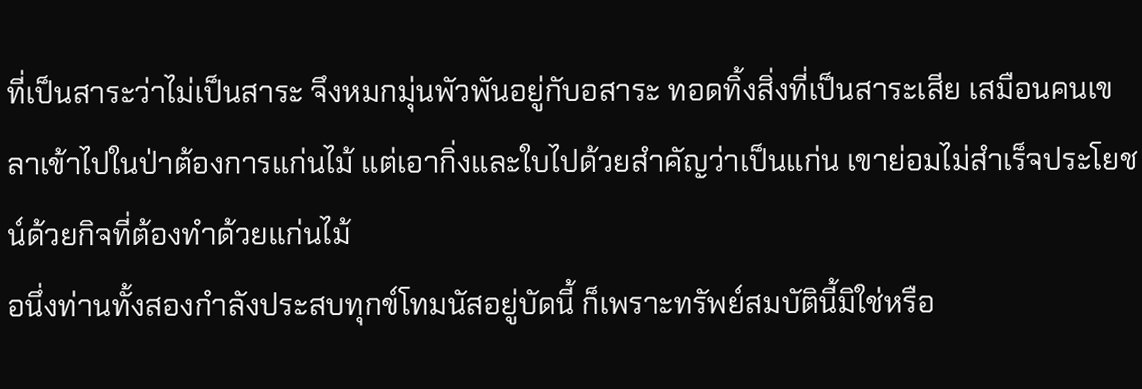ที่เป็นสาระว่าไม่เป็นสาระ จึงหมกมุ่นพัวพันอยู่กับอสาระ ทอดทิ้งสิ่งที่เป็นสาระเสีย เสมือนคนเขลาเข้าไปในป่าต้องการแก่นไม้ แต่เอากิ่งและใบไปด้วยสำคัญว่าเป็นแก่น เขาย่อมไม่สำเร็จประโยชน์ด้วยกิจที่ต้องทำด้วยแก่นไม้
อนึ่งท่านทั้งสองกำลังประสบทุกข์โทมนัสอยู่บัดนี้ ก็เพราะทรัพย์สมบัตินี้มิใช่หรือ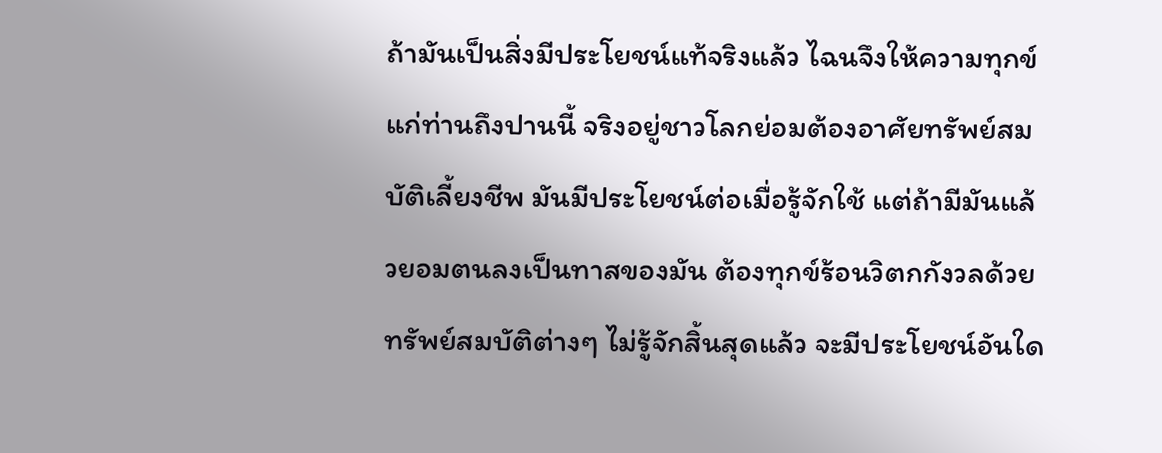ถ้ามันเป็นสิ่งมีประโยชน์แท้จริงแล้ว ไฉนจึงให้ความทุกข์แก่ท่านถึงปานนี้ จริงอยู่ชาวโลกย่อมต้องอาศัยทรัพย์สมบัติเลี้ยงชีพ มันมีประโยชน์ต่อเมื่อรู้จักใช้ แต่ถ้ามีมันแล้วยอมตนลงเป็นทาสของมัน ต้องทุกข์ร้อนวิตกกังวลด้วยทรัพย์สมบัติต่างๆ ไม่รู้จักสิ้นสุดแล้ว จะมีประโยชน์อันใด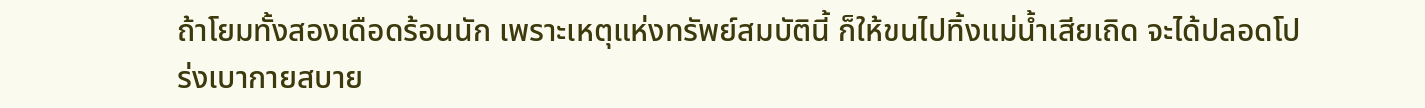ถ้าโยมทั้งสองเดือดร้อนนัก เพราะเหตุแห่งทรัพย์สมบัตินี้ ก็ให้ขนไปทิ้งแม่น้ำเสียเถิด จะได้ปลอดโปร่งเบากายสบาย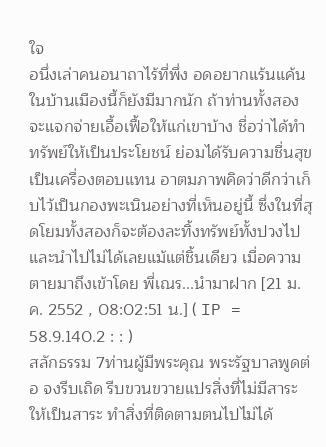ใจ
อนึ่งเล่าคนอนาถาไร้ที่พึ่ง อดอยากแร้นแค้นในบ้านเมืองนี้ก็ยังมีมากนัก ถ้าท่านทั้งสองจะแจกจ่ายเอื้อเฟื้อให้แก่เขาบ้าง ชื่อว่าได้ทำทรัพย์ให้เป็นประโยชน์ ย่อมได้รับความชื่นสุขเป็นเครื่องตอบแทน อาตมภาพคิดว่าดีกว่าเก็บไว้เป็นกองพะเนินอย่างที่เห็นอยู่นี้ ซึ่งในที่สุดโยมทั้งสองก็จะต้องละทิ้งทรัพย์ทั้งปวงไป และนำไปไม่ได้เลยแม้แต่ชิ้นเดียว เมื่อความตายมาถึงเข้าโดย พี่เณร...นำมาฝาก [21 ม.ค. 2552 , 08:02:51 น.] ( IP = 58.9.140.2 : : )
สลักธรรม 7ท่านผู้มีพระคุณ พระรัฐบาลพูดต่อ จงรีบเถิด รีบขวนขวายแปรสิ่งที่ไม่มีสาระให้เป็นสาระ ทำสิ่งที่ติดตามตนไปไม่ได้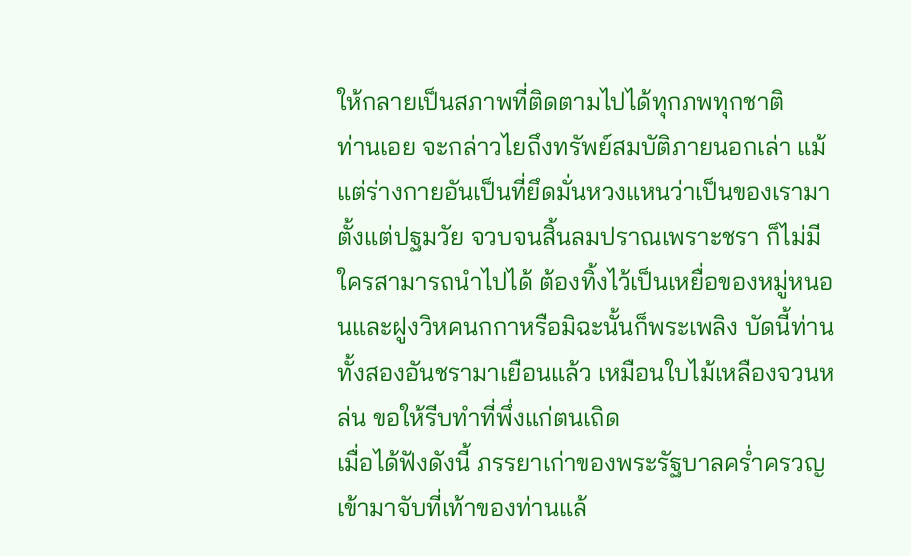ให้กลายเป็นสภาพที่ติดตามไปได้ทุกภพทุกชาติ
ท่านเอย จะกล่าวไยถึงทรัพย์สมบัติภายนอกเล่า แม้แต่ร่างกายอันเป็นที่ยึดมั่นหวงแหนว่าเป็นของเรามาตั้งแต่ปฐมวัย จวบจนสิ้นลมปราณเพราะชรา ก็ไม่มีใครสามารถนำไปได้ ต้องทิ้งไว้เป็นเหยื่อของหมู่หนอนและฝูงวิหคนกกาหรือมิฉะนั้นก็พระเพลิง บัดนี้ท่านทั้งสองอันชรามาเยือนแล้ว เหมือนใบไม้เหลืองจวนหล่น ขอให้รีบทำที่พึ่งแก่ตนเถิด
เมื่อได้ฟังดังนี้ ภรรยาเก่าของพระรัฐบาลคร่ำครวญเข้ามาจับที่เท้าของท่านแล้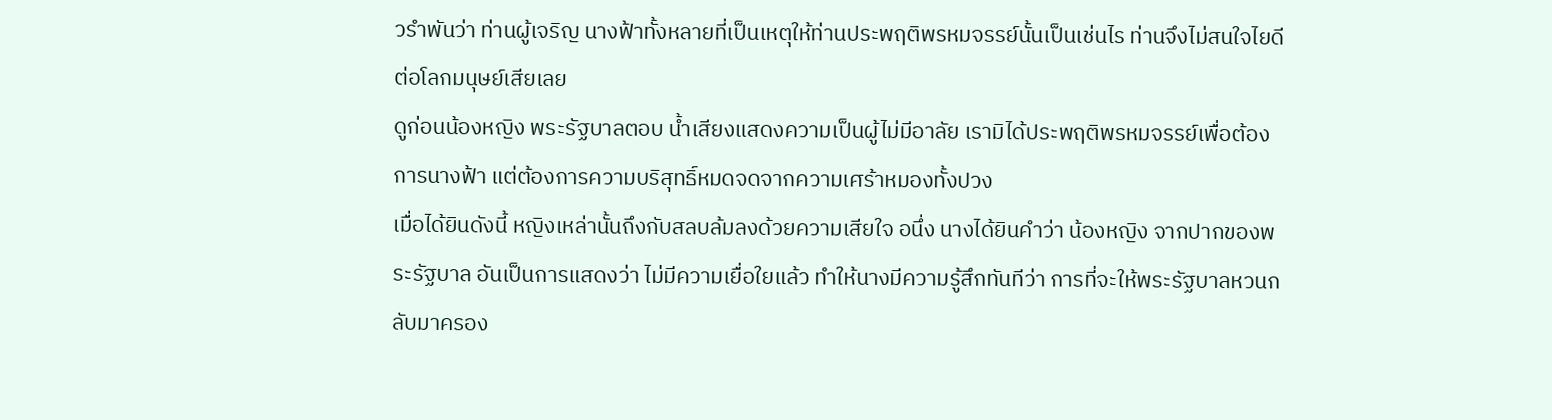วรำพันว่า ท่านผู้เจริญ นางฟ้าทั้งหลายที่เป็นเหตุให้ท่านประพฤติพรหมจรรย์นั้นเป็นเช่นไร ท่านจึงไม่สนใจไยดีต่อโลกมนุษย์เสียเลย
ดูก่อนน้องหญิง พระรัฐบาลตอบ น้ำเสียงแสดงความเป็นผู้ไม่มีอาลัย เรามิได้ประพฤติพรหมจรรย์เพื่อต้องการนางฟ้า แต่ต้องการความบริสุทธิ์หมดจดจากความเศร้าหมองทั้งปวง
เมื่อได้ยินดังนี้ หญิงเหล่านั้นถึงกับสลบล้มลงด้วยความเสียใจ อนึ่ง นางได้ยินคำว่า น้องหญิง จากปากของพระรัฐบาล อันเป็นการแสดงว่า ไม่มีความเยื่อใยแล้ว ทำให้นางมีความรู้สึกทันทีว่า การที่จะให้พระรัฐบาลหวนกลับมาครอง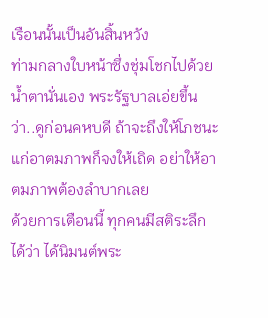เรือนนั้นเป็นอันสิ้นหวัง
ท่ามกลางใบหน้าซึ่งชุ่มโชกไปด้วยน้ำตานั่นเอง พระรัฐบาลเอ่ยขึ้นว่า..ดูก่อนคหบดี ถ้าจะถึงให้โภชนะแก่อาตมภาพก็จงให้เถิด อย่าให้อาตมภาพต้องลำบากเลย
ด้วยการเตือนนี้ ทุกคนมีสติระลึกได้ว่า ได้นิมนต์พระ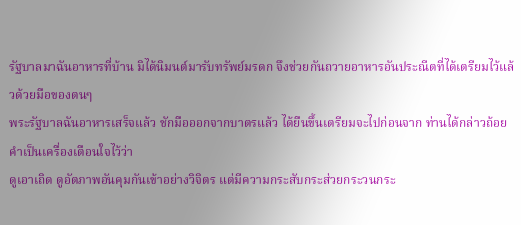รัฐบาลมาฉันอาหารที่บ้าน มิได้นิมนต์มารับทรัพย์มรดก จึงช่วยกันถวายอาหารอันประณีตที่ได้เตรียมไว้แล้วด้วยมือของตนๆ
พระรัฐบาลฉันอาหารเสร็จแล้ว ชักมือออกจากบาตรแล้ว ได้ยืนขึ้นเตรียมจะไปก่อนจาก ท่านได้กล่าวถ้อยคำเป็นเครื่องเตือนใจไว้ว่า
ดูเอาเถิด ดูอัตภาพอันคุมกันเข้าอย่างวิจิตร แต่มีความกระสับกระส่วยกระวนกระ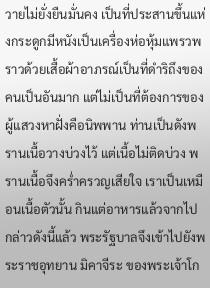วายไม่ยั่งยืนมั่นคง เป็นที่ประสานขึ้นแห่งกระดูกมีหนังเป็นเครื่องห่อหุ้มแพรวพราวด้วยเสื้อผ้าอาภรณ์เป็นที่ดำริถึงของคนเป็นอันมาก แต่ไม่เป็นที่ต้องการของผู้แสวงหาฝั่งคือนิพพาน ท่านเป็นดังพรานเนื้อวางบ่วงไว้ แต่เนื้อไม่ติดบ่วง พรานเนื้อจึงคร่ำครวญเสียใจ เราเป็นเหมือนเนื้อตัวนั้น กินแต่อาหารแล้วจากไป
กล่าวดังนี้แล้ว พระรัฐบาลจึงเข้าไปยังพระราชอุทยาน มิคาจีระ ของพระเจ้าโก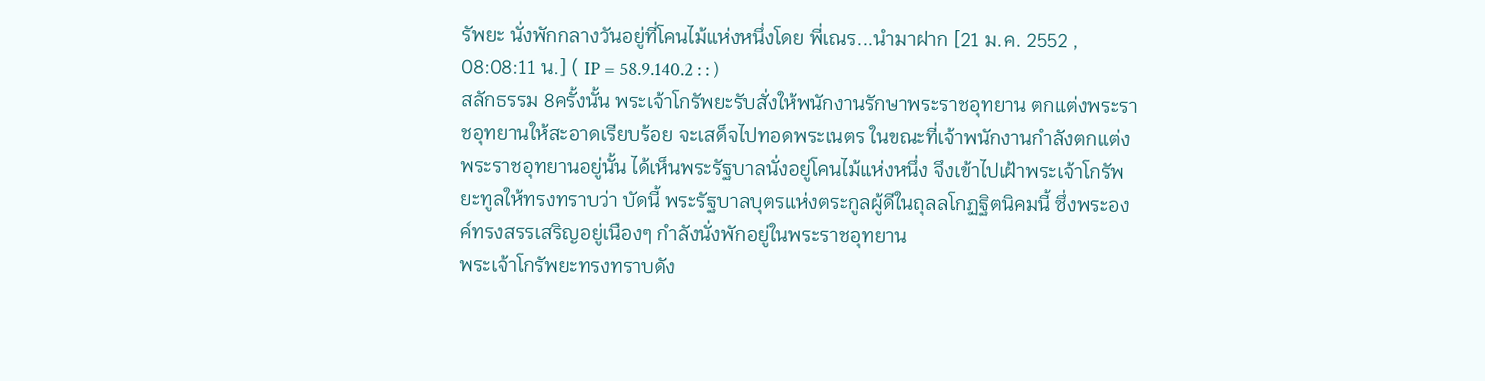รัพยะ นั่งพักกลางวันอยู่ที่โคนไม้แห่งหนึ่งโดย พี่เณร...นำมาฝาก [21 ม.ค. 2552 , 08:08:11 น.] ( IP = 58.9.140.2 : : )
สลักธรรม 8ครั้งนั้น พระเจ้าโกรัพยะรับสั่งให้พนักงานรักษาพระราชอุทยาน ตกแต่งพระราชอุทยานให้สะอาดเรียบร้อย จะเสด็จไปทอดพระเนตร ในขณะที่เจ้าพนักงานกำลังตกแต่งพระราชอุทยานอยู่นั้น ได้เห็นพระรัฐบาลนั่งอยู่โคนไม้แห่งหนึ่ง จึงเข้าไปเฝ้าพระเจ้าโกรัพยะทูลให้ทรงทราบว่า บัดนี้ พระรัฐบาลบุตรแห่งตระกูลผู้ดีในถุลลโกฏฐิตนิคมนี้ ซึ่งพระองค์ทรงสรรเสริญอยู่เนืองๆ กำลังนั่งพักอยู่ในพระราชอุทยาน
พระเจ้าโกรัพยะทรงทราบดัง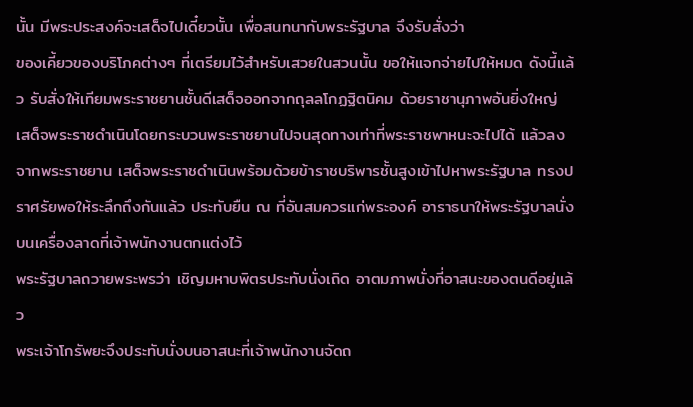นั้น มีพระประสงค์จะเสด็จไปเดี๋ยวนั้น เพื่อสนทนากับพระรัฐบาล จึงรับสั่งว่า
ของเคี้ยวของบริโภคต่างๆ ที่เตรียมไว้สำหรับเสวยในสวนนั้น ขอให้แจกจ่ายไปให้หมด ดังนี้แล้ว รับสั่งให้เทียมพระราชยานชั้นดีเสด็จออกจากถุลลโกฏฐิตนิคม ด้วยราชานุภาพอันยิ่งใหญ่ เสด็จพระราชดำเนินโดยกระบวนพระราชยานไปจนสุดทางเท่าที่พระราชพาหนะจะไปได้ แล้วลงจากพระราชยาน เสด็จพระราชดำเนินพร้อมด้วยข้าราชบริพารชั้นสูงเข้าไปหาพระรัฐบาล ทรงปราศรัยพอให้ระลึกถึงกันแล้ว ประทับยืน ณ ที่อันสมควรแก่พระองค์ อาราธนาให้พระรัฐบาลนั่งบนเครื่องลาดที่เจ้าพนักงานตกแต่งไว้
พระรัฐบาลถวายพระพรว่า เชิญมหาบพิตรประทับนั่งเถิด อาตมภาพนั่งที่อาสนะของตนดีอยู่แล้ว
พระเจ้าโกรัพยะจึงประทับนั่งบนอาสนะที่เจ้าพนักงานจัดถ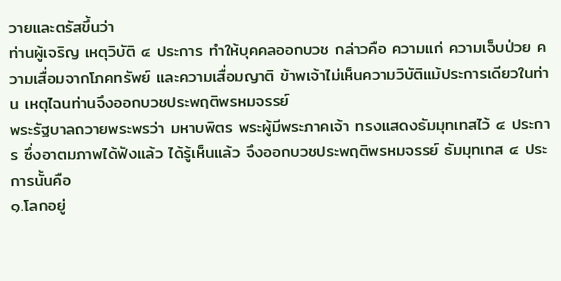วายและตรัสขึ้นว่า
ท่านผู้เจริญ เหตุวิบัติ ๔ ประการ ทำให้บุคคลออกบวช กล่าวคือ ความแก่ ความเจ็บป่วย ความเสื่อมจากโภคทรัพย์ และความเสื่อมญาติ ข้าพเจ้าไม่เห็นความวิบัติแม้ประการเดียวในท่าน เหตุไฉนท่านจึงออกบวชประพฤติพรหมจรรย์
พระรัฐบาลถวายพระพรว่า มหาบพิตร พระผู้มีพระภาคเจ้า ทรงแสดงธัมมุทเทสไว้ ๔ ประการ ซึ่งอาตมภาพได้ฟังแล้ว ได้รู้เห็นแล้ว จึงออกบวชประพฤติพรหมจรรย์ ธัมมุทเทส ๔ ประการนั้นคือ
๑.โลกอยู่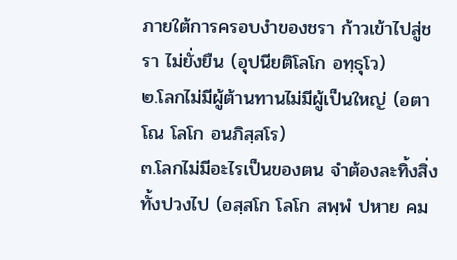ภายใต้การครอบงำของชรา ก้าวเข้าไปสู่ชรา ไม่ยั่งยืน (อุปนียติโลโก อทฺธุโว)
๒.โลกไม่มีผู้ต้านทานไม่มีผู้เป็นใหญ่ (อตาโณ โลโก อนภิสฺสโร)
๓.โลกไม่มีอะไรเป็นของตน จำต้องละทิ้งสิ่งทั้งปวงไป (อสฺสโก โลโก สพฺพํ ปหาย คม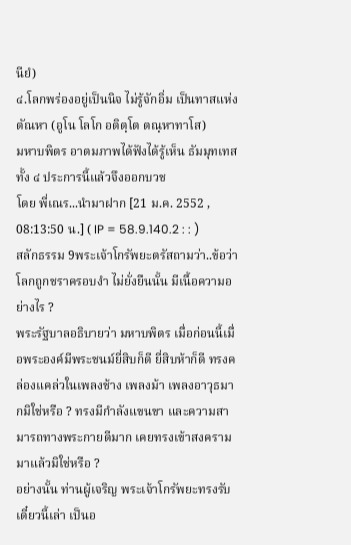นียํ)
๔.โลกพร่องอยู่เป็นนิจ ไม่รู้จักอิ่ม เป็นทาสแห่งตัณหา (อูโน โลโก อติตฺโต ตณฺหาทาโส)
มหาบพิตร อาตมภาพได้ฟังได้รู้เห็น ธัมมุทเทสทั้ง ๔ ประการนี้แล้วจึงออกบวช
โดย พี่เณร...นำมาฝาก [21 ม.ค. 2552 , 08:13:50 น.] ( IP = 58.9.140.2 : : )
สลักธรรม 9พระเจ้าโกรัพยะตรัสถามว่า..ข้อว่า โลกถูกชราครอบงำ ไม่ยั่งยืนนั้น มีเนื้อความอย่างไร ?
พระรัฐบาลอธิบายว่า มหาบพิตร เมื่อก่อนนี้เมื่อพระองค์มีพระชนม์ยี่สิบก็ดี ยี่สิบห้าก็ดี ทรงคล่องแคล่วในเพลงช้าง เพลงม้า เพลงอาวุธมากมิใช่หรือ ? ทรงมีกำลังแขนขา และความสามารถทางพระกายดีมาก เคยทรงเข้าสงครามมาแล้วมิใช่หรือ ?
อย่างนั้น ท่านผู้เจริญ พระเจ้าโกรัพยะทรงรับ
เดี๋ยวนี้เล่า เป็นอ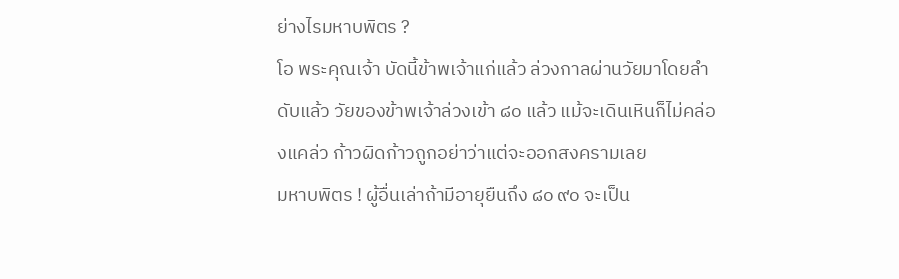ย่างไรมหาบพิตร ?
โอ พระคุณเจ้า บัดนี้ข้าพเจ้าแก่แล้ว ล่วงกาลผ่านวัยมาโดยลำดับแล้ว วัยของข้าพเจ้าล่วงเข้า ๘๐ แล้ว แม้จะเดินเหินก็ไม่คล่องแคล่ว ก้าวผิดก้าวถูกอย่าว่าแต่จะออกสงครามเลย
มหาบพิตร ! ผู้อื่นเล่าถ้ามีอายุยืนถึง ๘๐ ๙๐ จะเป็น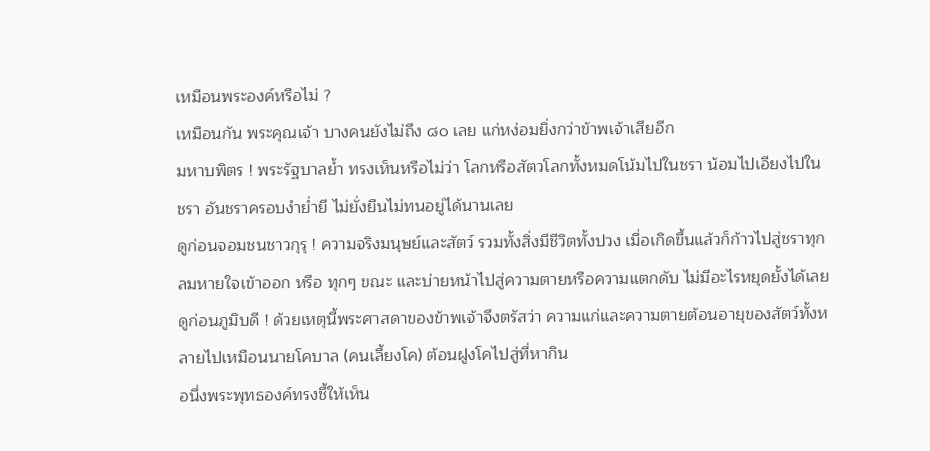เหมือนพระองค์หรือไม่ ?
เหมือนกัน พระคุณเจ้า บางคนยังไม่ถึง ๘๐ เลย แก่หง่อมยิ่งกว่าข้าพเจ้าเสียอีก
มหาบพิตร ! พระรัฐบาลย้ำ ทรงเห็นหรือไม่ว่า โลกหรือสัตวโลกทั้งหมดโน้มไปในชรา น้อมไปเอียงไปในชรา อันชราครอบงำย่ำยี ไม่ยั่งยืนไม่ทนอยู่ได้นานเลย
ดูก่อนจอมชนชาวกุรุ ! ความจริงมนุษย์และสัตว์ รวมทั้งสิ่งมีชีวิตทั้งปวง เมื่อเกิดขึ้นแล้วก็ก้าวไปสู่ชราทุกลมหายใจเข้าออก หรือ ทุกๆ ขณะ และบ่ายหน้าไปสู่ความตายหรือความแตกดับ ไม่มีอะไรหยุดยั้งได้เลย
ดูก่อนภูมิบดี ! ด้วยเหตุนี้พระศาสดาของข้าพเจ้าจึงตรัสว่า ความแก่และความตายต้อนอายุของสัตว์ทั้งหลายไปเหมือนนายโคบาล (คนเลี้ยงโค) ต้อนฝูงโคไปสู่ที่หากิน
อนึ่งพระพุทธองค์ทรงชี้ให้เห็น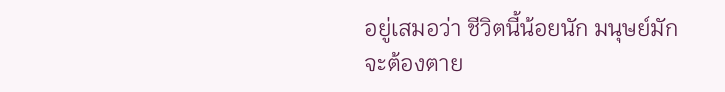อยู่เสมอว่า ชีวิตนี้น้อยนัก มนุษย์มักจะต้องตาย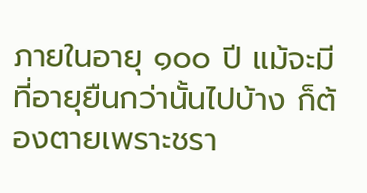ภายในอายุ ๑๐๐ ปี แม้จะมีที่อายุยืนกว่านั้นไปบ้าง ก็ต้องตายเพราะชรา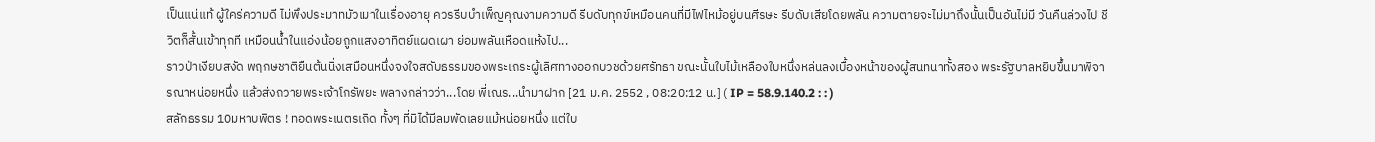เป็นแน่แท้ ผู้ใคร่ความดี ไม่พึงประมาทมัวเมาในเรื่องอายุ ควรรีบบำเพ็ญคุณงามความดี รีบดับทุกข์เหมือนคนที่มีไฟไหม้อยู่บนศีรษะ รีบดับเสียโดยพลัน ความตายจะไม่มาถึงนั้นเป็นอันไม่มี วันคืนล่วงไป ชีวิตก็สั้นเข้าทุกที เหมือนน้ำในแอ่งน้อยถูกแสงอาทิตย์แผดเผา ย่อมพลันเหือดแห้งไป...
ราวป่าเงียบสงัด พฤกษชาติยืนต้นนิ่งเสมือนหนึ่งจงใจสดับธรรมของพระเถระผู้เลิศทางออกบวชด้วยศรัทธา ขณะนั้นใบไม้เหลืองใบหนึ่งหล่นลงเบื้องหน้าของผู้สนทนาทั้งสอง พระรัฐบาลหยิบขึ้นมาพิจารณาหน่อยหนึ่ง แล้วส่งถวายพระเจ้าโกรัพยะ พลางกล่าวว่า...โดย พี่เณร...นำมาฝาก [21 ม.ค. 2552 , 08:20:12 น.] ( IP = 58.9.140.2 : : )
สลักธรรม 10มหาบพิตร ! ทอดพระเนตรเถิด ทั้งๆ ที่มิได้มีลมพัดเลยแม้หน่อยหนึ่ง แต่ใบ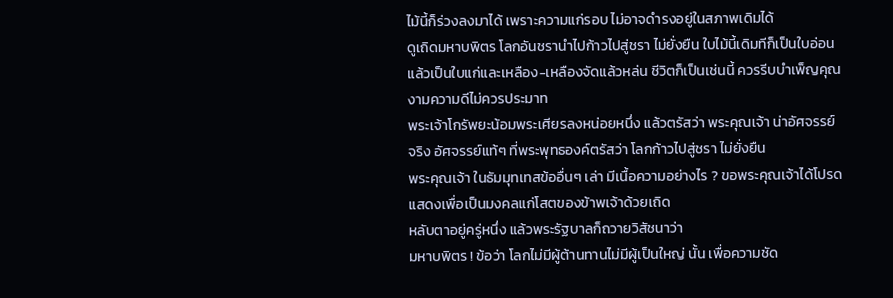ไม้นี้ก็ร่วงลงมาได้ เพราะความแก่รอบ ไม่อาจดำรงอยู่ในสภาพเดิมได้
ดูเถิดมหาบพิตร โลกอันชรานำไปก้าวไปสู่ชรา ไม่ยั่งยืน ใบไม้นี้เดิมทีก็เป็นใบอ่อนแล้วเป็นใบแก่และเหลือง-เหลืองจัดแล้วหล่น ชีวิตก็เป็นเช่นนี้ ควรรีบบำเพ็ญคุณงามความดีไม่ควรประมาท
พระเจ้าโกรัพยะน้อมพระเศียรลงหน่อยหนึ่ง แล้วตรัสว่า พระคุณเจ้า น่าอัศจรรย์จริง อัศจรรย์แท้ๆ ที่พระพุทธองค์ตรัสว่า โลกก้าวไปสู่ชรา ไม่ยั่งยืน
พระคุณเจ้า ในธัมมุทเทสข้ออื่นๆ เล่า มีเนื้อความอย่างไร ? ขอพระคุณเจ้าได้โปรดแสดงเพื่อเป็นมงคลแก่โสตของข้าพเจ้าด้วยเถิด
หลับตาอยู่ครู่หนึ่ง แล้วพระรัฐบาลก็ถวายวิสัชนาว่า
มหาบพิตร ! ข้อว่า โลกไม่มีผู้ต้านทานไม่มีผู้เป็นใหญ่ นั้น เพื่อความชัด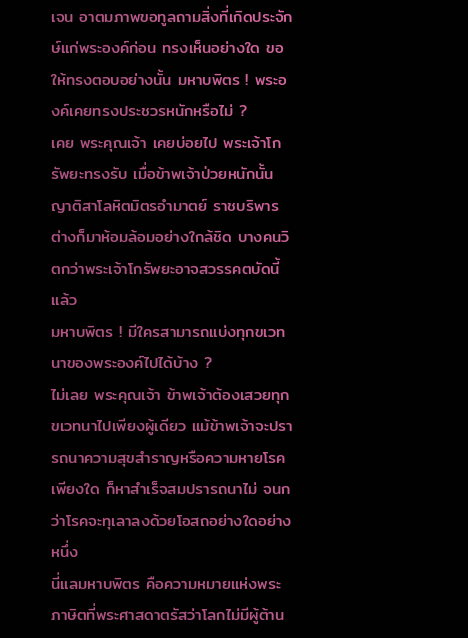เจน อาตมภาพขอทูลถามสิ่งที่เกิดประจักษ์แก่พระองค์ก่อน ทรงเห็นอย่างใด ขอให้ทรงตอบอย่างนั้น มหาบพิตร ! พระองค์เคยทรงประชวรหนักหรือไม่ ?
เคย พระคุณเจ้า เคยบ่อยไป พระเจ้าโกรัพยะทรงรับ เมื่อข้าพเจ้าป่วยหนักนั้น ญาติสาโลหิตมิตรอำมาตย์ ราชบริพาร ต่างก็มาห้อมล้อมอย่างใกล้ชิด บางคนวิตกว่าพระเจ้าโกรัพยะอาจสวรรคตบัดนี้แล้ว
มหาบพิตร ! มีใครสามารถแบ่งทุกขเวทนาของพระองค์ไปได้บ้าง ?
ไม่เลย พระคุณเจ้า ข้าพเจ้าต้องเสวยทุกขเวทนาไปเพียงผู้เดียว แม้ข้าพเจ้าจะปรารถนาความสุขสำราญหรือความหายโรคเพียงใด ก็หาสำเร็จสมปรารถนาไม่ จนกว่าโรคจะทุเลาลงด้วยโอสถอย่างใดอย่างหนึ่ง
นี่แลมหาบพิตร คือความหมายแห่งพระภาษิตที่พระศาสดาตรัสว่าโลกไม่มีผู้ต้าน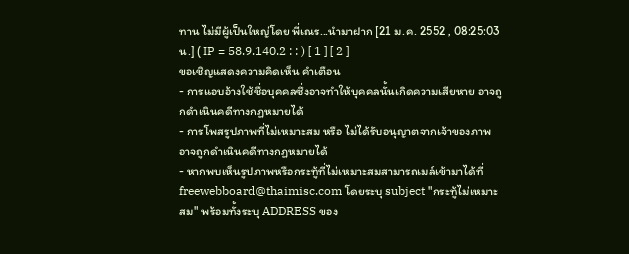ทาน ไม่มีผู้เป็นใหญ่โดย พี่เณร...นำมาฝาก [21 ม.ค. 2552 , 08:25:03 น.] ( IP = 58.9.140.2 : : ) [ 1 ] [ 2 ]
ขอเชิญแสดงความคิดเห็น คำเตือน
- การแอบอ้างใช้ชื่อบุคคลซึ่งอาจทำให้บุคคลนั้นเกิดความเสียหาย อาจถูกดำเนินคดีทางกฏหมายได้
- การโพสรูปภาพที่ไม่เหมาะสม หรือ ไม่ได้รับอนุญาตจากเจ้าของภาพ อาจถูกดำเนินคดีทางกฏหมายได้
- หากพบเห็นรูปภาพหรือกระทู้ที่ไม่เหมาะสมสามารถเมล์เข้ามาได้ที่ freewebboard@thaimisc.com โดยระบุ subject "กระทู้ไม่เหมาะสม" พร้อมทั้งระบุ ADDRESS ของ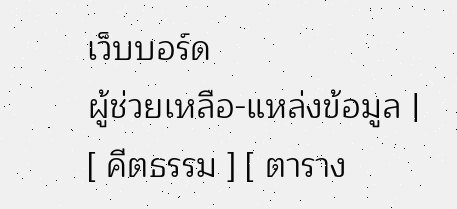เว็บบอร์ด
ผู้ช่วยเหลือ-แหล่งข้อมูล |
[ คีตธรรม ] [ ตาราง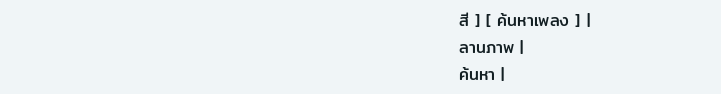สี ] [ ค้นหาเพลง ] |
ลานภาพ |
ค้นหา |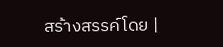สร้างสรรค์โดย |